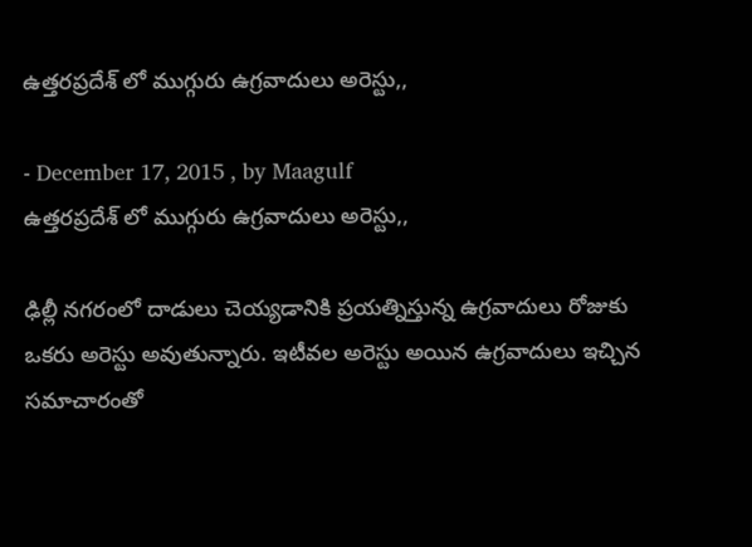ఉత్తరప్రదేశ్ లో ముగ్గురు ఉగ్రవాదులు అరెస్టు,,

- December 17, 2015 , by Maagulf
ఉత్తరప్రదేశ్ లో ముగ్గురు ఉగ్రవాదులు అరెస్టు,,

ఢిల్లీ నగరంలో దాడులు చెయ్యడానికి ప్రయత్నిస్తున్న ఉగ్రవాదులు రోజుకు ఒకరు అరెస్టు అవుతున్నారు. ఇటీవల అరెస్టు అయిన ఉగ్రవాదులు ఇచ్చిన సమాచారంతో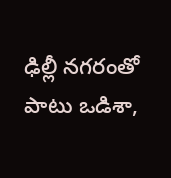ఢిల్లీ నగరంతో పాటు ఒడిశా,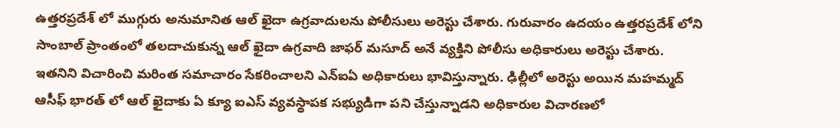ఉత్తరప్రదేశ్ లో ముగ్గురు అనుమానిత ఆల్ ఖైదా ఉగ్రవాదులను పోలీసులు అరెస్టు చేశారు. గురువారం ఉదయం ఉత్తరప్రదేశ్ లోని సాంబాల్ ప్రాంతంలో తలదాచుకున్న ఆల్ ఖైదా ఉగ్రవాది జాఫర్ మసూద్ అనే వ్యక్తిని పోలీసు అధికారులు అరెస్టు చేశారు. ఇతనిని విచారించి మరింత సమాచారం సేకరించాలని ఎన్ఐఏ అధికారులు భావిస్తున్నారు. ఢిల్లీలో అరెస్టు అయిన మహమ్మద్ ఆసీఫ్ భారత్ లో ఆల్ ఖైదాకు ఏ క్యూ ఐఎస్ వ్యవస్థాపక సభ్యుడిగా పని చేస్తున్నాడని అధికారుల విచారణలో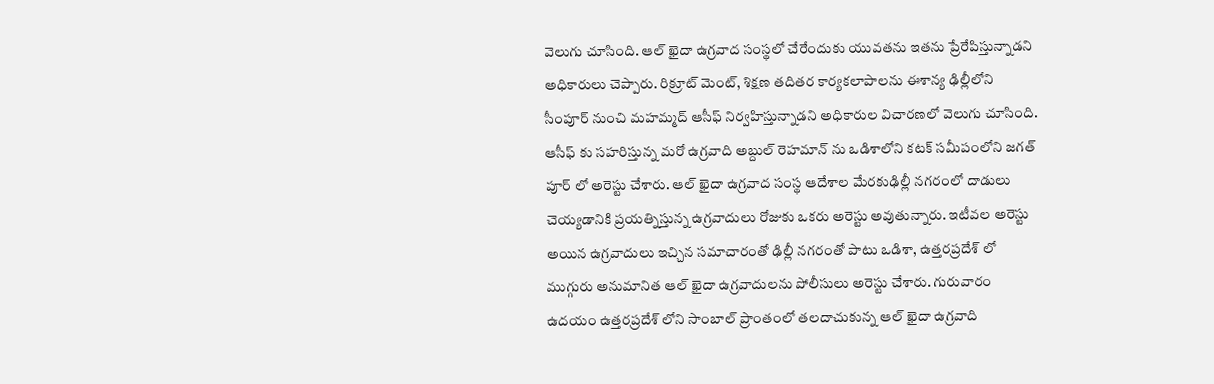వెలుగు చూసింది. ఆల్ ఖైదా ఉగ్రవాద సంస్థలో చేరేందుకు యువతను ఇతను ప్రేరేపిస్తున్నాడని అధికారులు చెప్పారు. రిక్రూట్ మెంట్, శిక్షణ తదితర కార్యకలాపాలను ఈశాన్య ఢిల్లీలోని సీంపూర్ నుంచి మహమ్మద్ ఆసీఫ్ నిర్వహిస్తున్నాడని అధికారుల విచారణలో వెలుగు చూసింది. ఆసీఫ్ కు సహరిస్తున్న మరో ఉగ్రవాది అబ్దుల్ రెహమాన్ ను ఒడిశాలోని కటక్ సమీపంలోని జగత్ పూర్ లో అరెస్టు చేశారు. ఆల్ ఖైదా ఉగ్రవాద సంస్థ ఆదేశాల మేరకుఢిల్లీ నగరంలో దాడులు చెయ్యడానికి ప్రయత్నిస్తున్న ఉగ్రవాదులు రోజుకు ఒకరు అరెస్టు అవుతున్నారు. ఇటీవల అరెస్టు అయిన ఉగ్రవాదులు ఇచ్చిన సమాచారంతో ఢిల్లీ నగరంతో పాటు ఒడిశా, ఉత్తరప్రదేశ్ లో ముగ్గురు అనుమానిత ఆల్ ఖైదా ఉగ్రవాదులను పోలీసులు అరెస్టు చేశారు. గురువారం ఉదయం ఉత్తరప్రదేశ్ లోని సాంబాల్ ప్రాంతంలో తలదాచుకున్న ఆల్ ఖైదా ఉగ్రవాది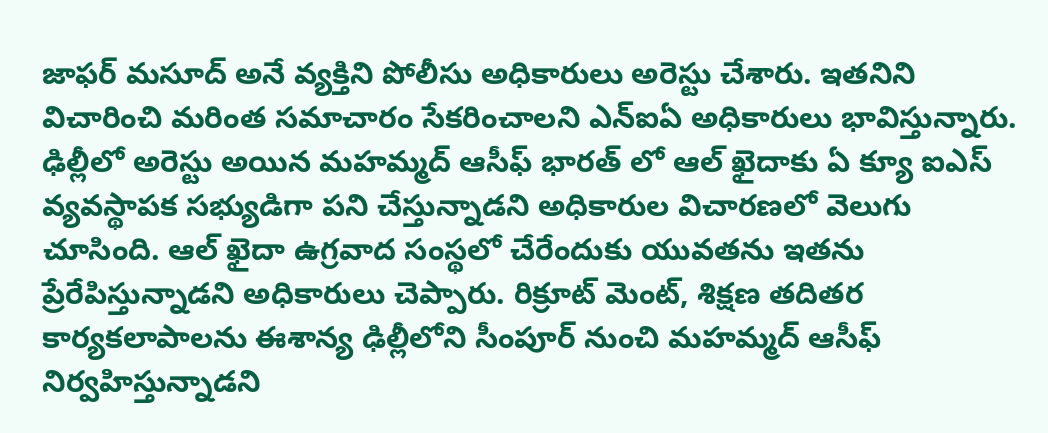జాఫర్ మసూద్ అనే వ్యక్తిని పోలీసు అధికారులు అరెస్టు చేశారు. ఇతనిని విచారించి మరింత సమాచారం సేకరించాలని ఎన్ఐఏ అధికారులు భావిస్తున్నారు. ఢిల్లీలో అరెస్టు అయిన మహమ్మద్ ఆసీఫ్ భారత్ లో ఆల్ ఖైదాకు ఏ క్యూ ఐఎస్ వ్యవస్థాపక సభ్యుడిగా పని చేస్తున్నాడని అధికారుల విచారణలో వెలుగు చూసింది. ఆల్ ఖైదా ఉగ్రవాద సంస్థలో చేరేందుకు యువతను ఇతను ప్రేరేపిస్తున్నాడని అధికారులు చెప్పారు. రిక్రూట్ మెంట్, శిక్షణ తదితర కార్యకలాపాలను ఈశాన్య ఢిల్లీలోని సీంపూర్ నుంచి మహమ్మద్ ఆసీఫ్ నిర్వహిస్తున్నాడని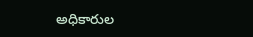అధికారుల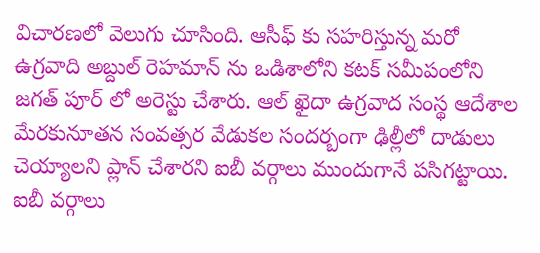విచారణలో వెలుగు చూసింది. ఆసీఫ్ కు సహరిస్తున్న మరో ఉగ్రవాది అబ్దుల్ రెహమాన్ ను ఒడిశాలోని కటక్ సమీపంలోని జగత్ పూర్ లో అరెస్టు చేశారు. ఆల్ ఖైదా ఉగ్రవాద సంస్థ ఆదేశాల మేరకునూతన సంవత్సర వేడుకల సందర్బంగా ఢిల్లీలో దాడులు చెయ్యాలని ప్లాన్ చేశారని ఐబీ వర్గాలు ముందుగానే పసిగట్టాయి. ఐబీ వర్గాలు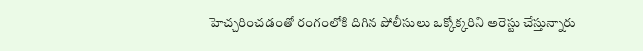హెచ్చరించడంతో రంగంలోకి దిగిన పోలీసులు ఒక్కోక్కరిని అరెస్టు చేస్తున్నారు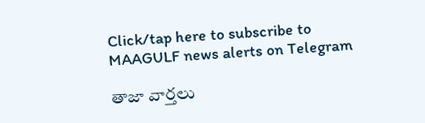Click/tap here to subscribe to MAAGULF news alerts on Telegram

తాజా వార్తలు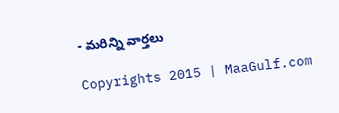- మరిన్ని వార్తలు

Copyrights 2015 | MaaGulf.com